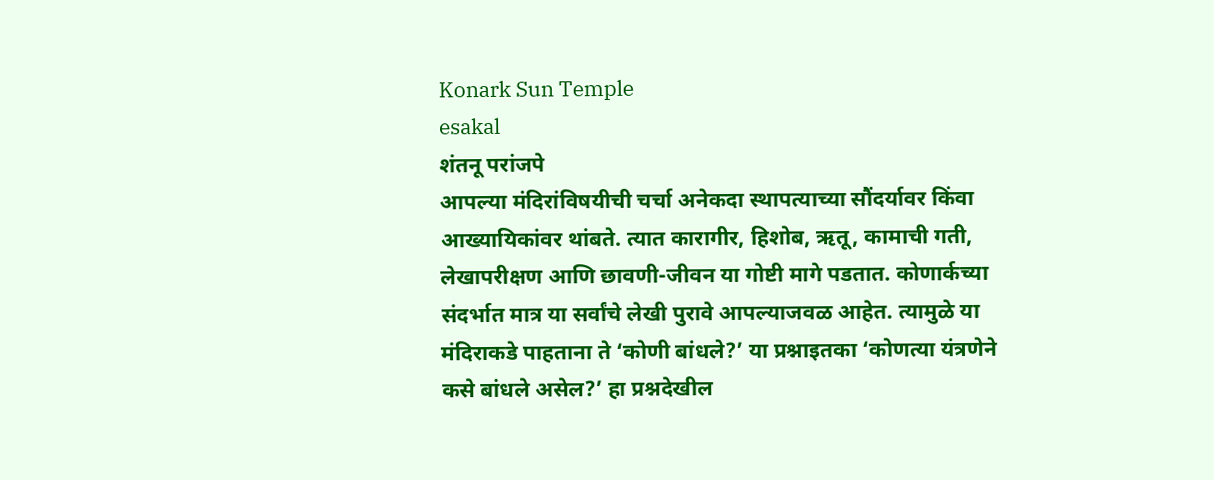Konark Sun Temple
esakal
शंतनू परांजपे
आपल्या मंदिरांविषयीची चर्चा अनेकदा स्थापत्याच्या सौंदर्यावर किंवा आख्यायिकांवर थांबते. त्यात कारागीर, हिशोब, ऋतू, कामाची गती, लेखापरीक्षण आणि छावणी-जीवन या गोष्टी मागे पडतात. कोणार्कच्या संदर्भात मात्र या सर्वांचे लेखी पुरावे आपल्याजवळ आहेत. त्यामुळे या मंदिराकडे पाहताना ते ‘कोणी बांधले?’ या प्रश्नाइतका ‘कोणत्या यंत्रणेने कसे बांधले असेल?’ हा प्रश्नदेखील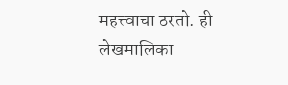महत्त्वाचा ठरतो. ही लेखमालिका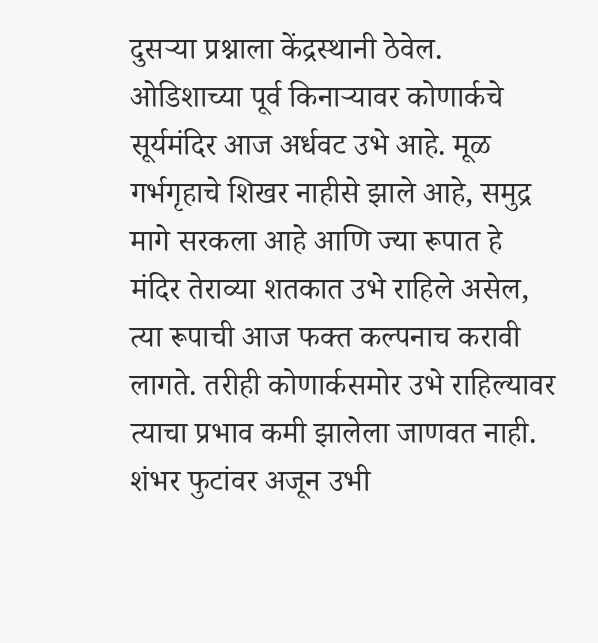दुसऱ्या प्रश्नाला केंद्रस्थानी ठेवेल.
ओडिशाच्या पूर्व किनाऱ्यावर कोणार्कचे सूर्यमंदिर आज अर्धवट उभे आहे. मूळ गर्भगृहाचे शिखर नाहीसे झाले आहे, समुद्र मागे सरकला आहे आणि ज्या रूपात हे मंदिर तेराव्या शतकात उभे राहिले असेल, त्या रूपाची आज फक्त कल्पनाच करावी लागते. तरीही कोणार्कसमोर उभे राहिल्यावर त्याचा प्रभाव कमी झालेला जाणवत नाही. शंभर फुटांवर अजून उभी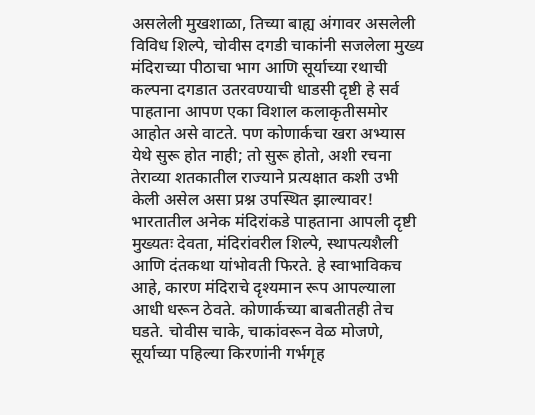असलेली मुखशाळा, तिच्या बाह्य अंगावर असलेली विविध शिल्पे, चोवीस दगडी चाकांनी सजलेला मुख्य मंदिराच्या पीठाचा भाग आणि सूर्याच्या रथाची कल्पना दगडात उतरवण्याची धाडसी दृष्टी हे सर्व पाहताना आपण एका विशाल कलाकृतीसमोर आहोत असे वाटते. पण कोणार्कचा खरा अभ्यास येथे सुरू होत नाही; तो सुरू होतो, अशी रचना तेराव्या शतकातील राज्याने प्रत्यक्षात कशी उभी केली असेल असा प्रश्न उपस्थित झाल्यावर!
भारतातील अनेक मंदिरांकडे पाहताना आपली दृष्टी मुख्यतः देवता, मंदिरांवरील शिल्पे, स्थापत्यशैली आणि दंतकथा यांभोवती फिरते. हे स्वाभाविकच आहे, कारण मंदिराचे दृश्यमान रूप आपल्याला आधी धरून ठेवते. कोणार्कच्या बाबतीतही तेच घडते. चोवीस चाके, चाकांवरून वेळ मोजणे, सूर्याच्या पहिल्या किरणांनी गर्भगृह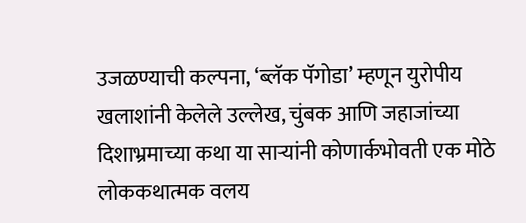उजळण्याची कल्पना, ‘ब्लॅक पॅगोडा’ म्हणून युरोपीय खलाशांनी केलेले उल्लेख, चुंबक आणि जहाजांच्या दिशाभ्रमाच्या कथा या साऱ्यांनी कोणार्कभोवती एक मोठे लोककथात्मक वलय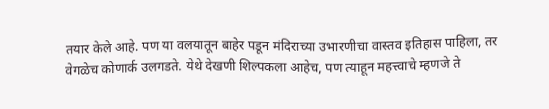तयार केले आहे. पण या वलयातून बाहेर पडून मंदिराच्या उभारणीचा वास्तव इतिहास पाहिला, तर वेगळेच कोणार्क उलगडते. येथे देखणी शिल्पकला आहेच, पण त्याहून महत्त्वाचे म्हणजे ते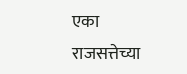एका राजसत्तेच्या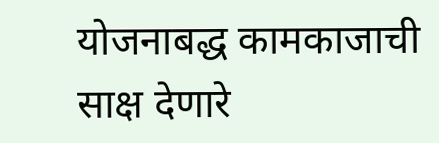योजनाबद्ध कामकाजाची साक्ष देणारे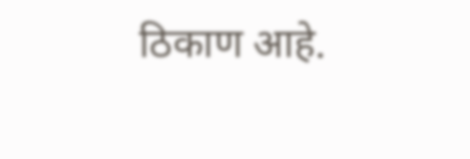ठिकाण आहे.